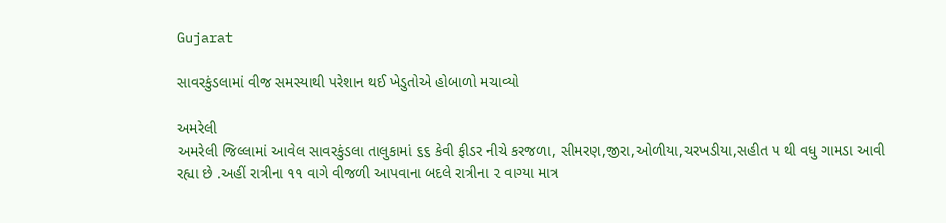Gujarat

સાવરકુંડલામાં વીજ સમસ્યાથી પરેશાન થઈ ખેડુતોએ હોબાળો મચાવ્યો

અમરેલી
અમરેલી જિલ્લામાં આવેલ સાવરકુંડલા તાલુકામાં ૬૬ કેવી ફીડર નીચે કરજળા, સીમરણ,જીરા,ઓળીયા,ચરખડીયા,સહીત ૫ થી વધુ ગામડા આવી રહ્યા છે .અહીં રાત્રીના ૧૧ વાગે વીજળી આપવાના બદલે રાત્રીના ૨ વાગ્યા માત્ર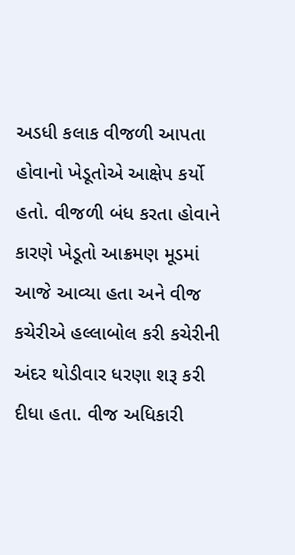અડધી કલાક વીજળી આપતા હોવાનો ખેડૂતોએ આક્ષેપ કર્યો હતો. વીજળી બંધ કરતા હોવાને કારણે ખેડૂતો આક્રમણ મૂડમાં આજે આવ્યા હતા અને વીજ કચેરીએ હલ્લાબોલ કરી કચેરીની અંદર થોડીવાર ધરણા શરૂ કરી દીધા હતા. વીજ અધિકારી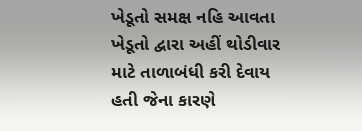ખેડૂતો સમક્ષ નહિ આવતા ખેડૂતો દ્વારા અહીં થોડીવાર માટે તાળાબંધી કરી દેવાય હતી જેના કારણે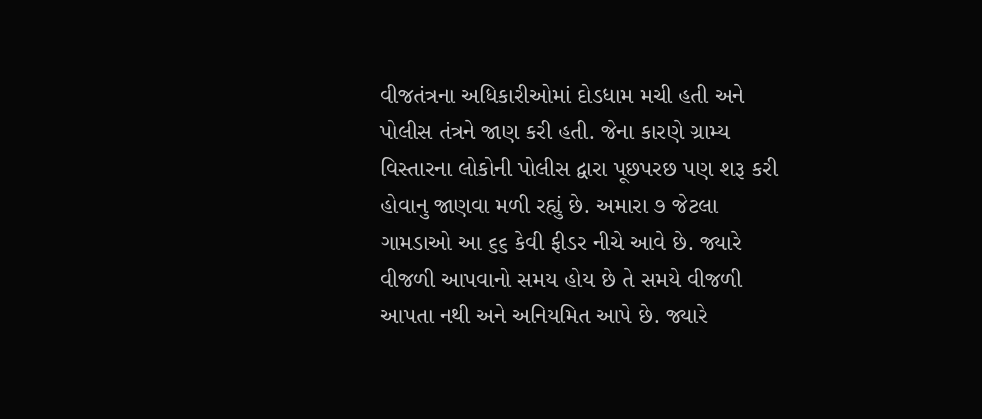વીજતંત્રના અધિકારીઓમાં દોડધામ મચી હતી અને પોલીસ તંત્રને જાણ કરી હતી. જેના કારણે ગ્રામ્ય વિસ્તારના લોકોની પોલીસ દ્વારા પૂછપરછ પણ શરૂ કરી હોવાનુ જાણવા મળી રહ્યું છે. અમારા ૭ જેટલા ગામડાઓ આ ૬૬ કેવી ફીડર નીચે આવે છે. જ્યારે વીજળી આપવાનો સમય હોય છે તે સમયે વીજળી આપતા નથી અને અનિયમિત આપે છે. જ્યારે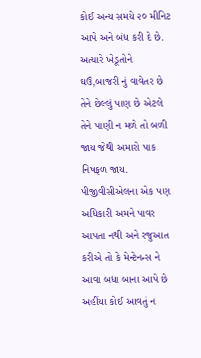કોઈ અન્ય સમયે ૨૦ મીનિટ આપે અને બંધ કરી દે છે. અત્યારે ખેડૂતોને ઘઉં,બાજરી નું વાવેતર છે તેને છેલ્લું પાણ છે એટલે તેને પાણી ન મળે તો બળી જાય જેથી અમારો પાક નિષફળ જાય. પીજીવીસીએલના એક પણ અધિકારી અમને પાવર આપતા નથી અને રજુઆત કરીએ તો કે મેન્ટેનન્સ ને આવા બધા બાના આપે છે અહીંયા કોઈ આવતું ન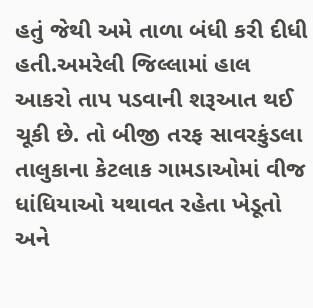હતું જેથી અમે તાળા બંધી કરી દીધી હતી.અમરેલી જિલ્લામાં હાલ આકરો તાપ પડવાની શરૂઆત થઈ ચૂકી છે. તો બીજી તરફ સાવરકુંડલા તાલુકાના કેટલાક ગામડાઓમાં વીજ ધાંધિયાઓ યથાવત રહેતા ખેડૂતો અને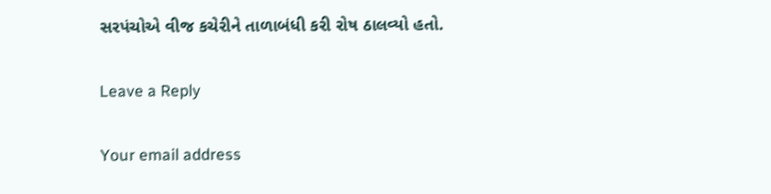સરપંચોએ વીજ કચેરીને તાળાબંધી કરી રોષ ઠાલવ્યો હતો.

Leave a Reply

Your email address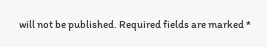will not be published. Required fields are marked *